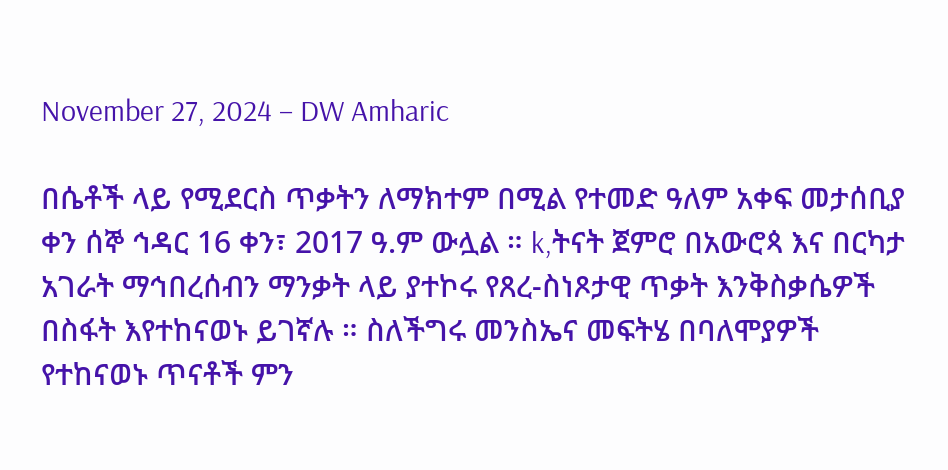November 27, 2024 – DW Amharic

በሴቶች ላይ የሚደርስ ጥቃትን ለማክተም በሚል የተመድ ዓለም አቀፍ መታሰቢያ ቀን ሰኞ ኅዳር 16 ቀን፣ 2017 ዓ.ም ውሏል ። k,ትናት ጀምሮ በአውሮጳ እና በርካታ አገራት ማኅበረሰብን ማንቃት ላይ ያተኮሩ የጸረ-ስነጾታዊ ጥቃት እንቅስቃሴዎች በስፋት እየተከናወኑ ይገኛሉ ። ስለችግሩ መንስኤና መፍትሄ በባለሞያዎች የተከናወኑ ጥናቶች ምን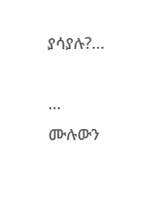ያሳያሉ?…

… ሙሉውን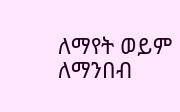ለማየት ወይም ለማንበብ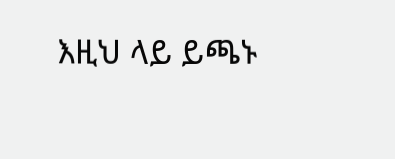እዚህ ላይ ይጫኑ